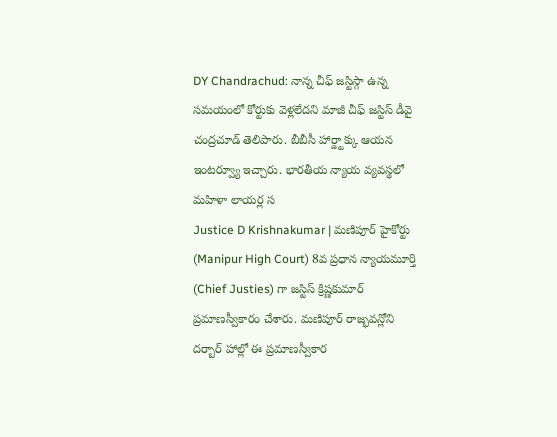DY Chandrachud: నాన్న చీఫ్ జస్టిస్గా ఉన్న సమయంలో కోర్టుకు వెళ్లలేదని మాజీ చీఫ్ జస్టిస్ డీవై చంద్రచూడ్ తెలిపారు. బీబీసీ హార్డ్టాక్కు ఆయన ఇంటర్వ్యూ ఇచ్చారు. భారతీయ న్యాయ వ్యవస్థలో మహిళా లాయర్ల స
Justice D Krishnakumar | మణిపూర్ హైకోర్టు (Manipur High Court) 8వ ప్రధాన న్యాయమూర్తి (Chief Justies) గా జస్టిస్ క్రిష్ణకుమార్ ప్రమాణస్వీకారం చేశారు. మణిపూర్ రాజ్భవన్లోని దర్బార్ హాల్లో ఈ ప్రమాణస్వీకార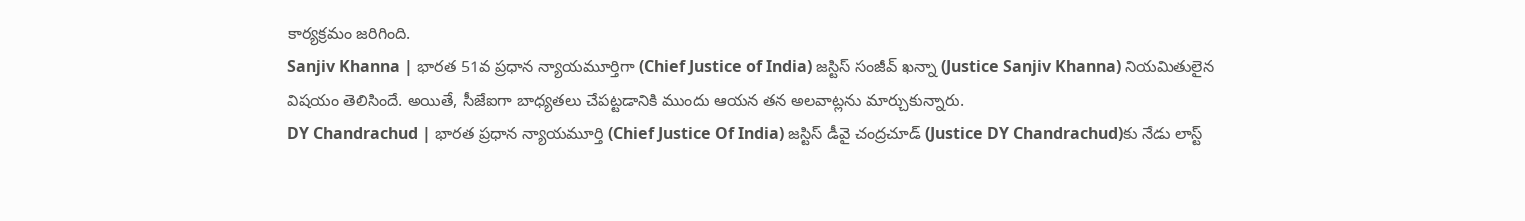కార్యక్రమం జరిగింది.
Sanjiv Khanna | భారత 51వ ప్రధాన న్యాయమూర్తిగా (Chief Justice of India) జస్టిస్ సంజీవ్ ఖన్నా (Justice Sanjiv Khanna) నియమితులైన విషయం తెలిసిందే. అయితే, సీజేఐగా బాధ్యతలు చేపట్టడానికి ముందు ఆయన తన అలవాట్లను మార్చుకున్నారు.
DY Chandrachud | భారత ప్రధాన న్యాయమూర్తి (Chief Justice Of India) జస్టిస్ డీవై చంద్రచూడ్ (Justice DY Chandrachud)కు నేడు లాస్ట్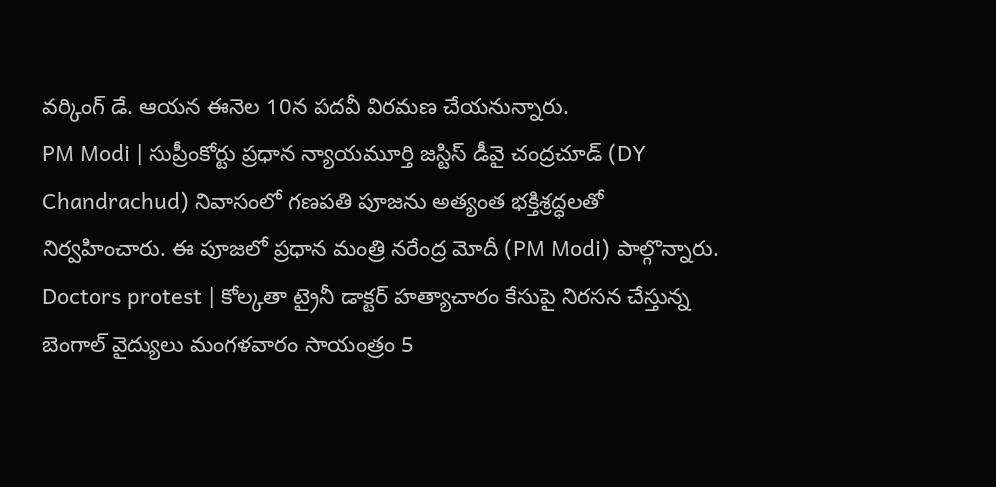వర్కింగ్ డే. ఆయన ఈనెల 10న పదవీ విరమణ చేయనున్నారు.
PM Modi | సుప్రీంకోర్టు ప్రధాన న్యాయమూర్తి జస్టిస్ డీవై చంద్రచూడ్ (DY Chandrachud) నివాసంలో గణపతి పూజను అత్యంత భక్తిశ్రద్ధలతో నిర్వహించారు. ఈ పూజలో ప్రధాన మంత్రి నరేంద్ర మోదీ (PM Modi) పాల్గొన్నారు.
Doctors protest | కోల్కతా ట్రైనీ డాక్టర్ హత్యాచారం కేసుపై నిరసన చేస్తున్న బెంగాల్ వైద్యులు మంగళవారం సాయంత్రం 5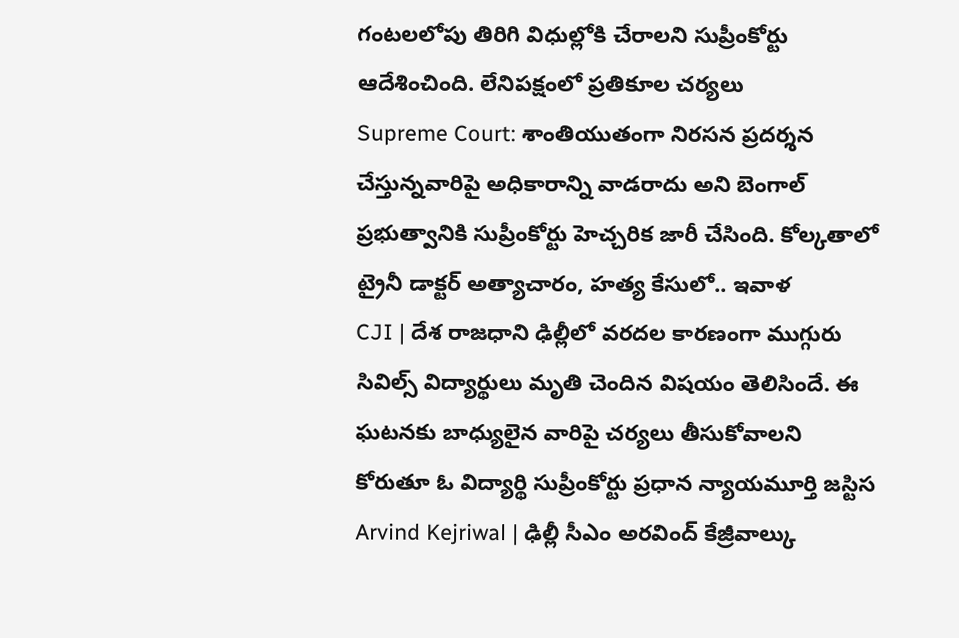గంటలలోపు తిరిగి విధుల్లోకి చేరాలని సుప్రీంకోర్టు ఆదేశించింది. లేనిపక్షంలో ప్రతికూల చర్యలు
Supreme Court: శాంతియుతంగా నిరసన ప్రదర్శన చేస్తున్నవారిపై అధికారాన్ని వాడరాదు అని బెంగాల్ ప్రభుత్వానికి సుప్రీంకోర్టు హెచ్చరిక జారీ చేసింది. కోల్కతాలో ట్రైనీ డాక్టర్ అత్యాచారం, హత్య కేసులో.. ఇవాళ
CJI | దేశ రాజధాని ఢిల్లీలో వరదల కారణంగా ముగ్గురు సివిల్స్ విద్యార్థులు మృతి చెందిన విషయం తెలిసిందే. ఈ ఘటనకు బాధ్యులైన వారిపై చర్యలు తీసుకోవాలని కోరుతూ ఓ విద్యార్థి సుప్రీంకోర్టు ప్రధాన న్యాయమూర్తి జస్టిస
Arvind Kejriwal | ఢిల్లీ సీఎం అరవింద్ కేజ్రీవాల్కు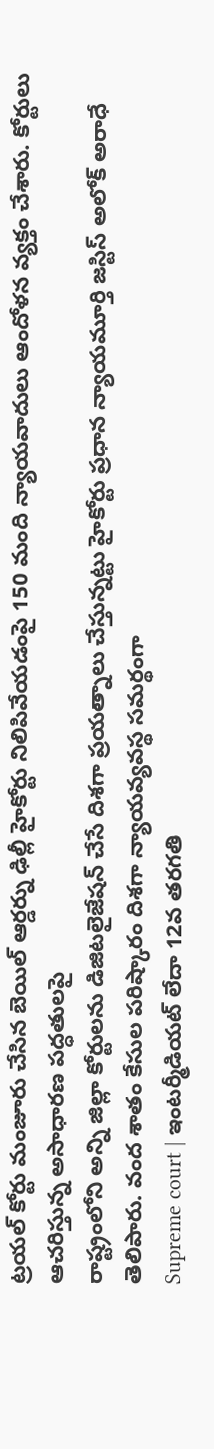ట్రయల్ కోర్టు మంజూరు చేసిన బెయిల్ ఆర్డర్ను ఢిల్లీ హైకోర్టు నిలిపివేయడంపై 150 మంది న్యాయవాదులు ఆందోళన వ్యక్తం చేశారు. కోర్టులు ఆచరిస్తున్న అసాధారణ పద్ధతులపై
రాష్ట్రంలోని అన్ని జిల్లా కోర్టులను డిజిటలైజేషన్ చేసే దిశగా ప్రయత్నాలు చేస్తున్నట్టు హైకోర్టు ప్రధాన న్యాయమూర్తి జస్టిస్ అలోక్ అరాధే తెలిపారు. వంద శాతం కేసుల పరిష్కారం దిశగా న్యాయవ్యవస్థ సమర్థంగా
Supreme court | ఇంటర్మీడియట్ లేదా 12వ తరగతి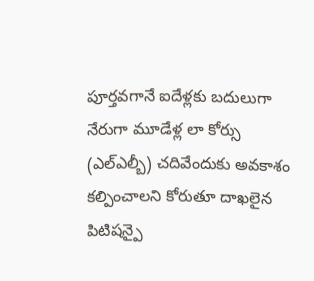పూర్తవగానే ఐదేళ్లకు బదులుగా నేరుగా మూడేళ్ల లా కోర్సు (ఎల్ఎల్బీ) చదివేందుకు అవకాశం కల్పించాలని కోరుతూ దాఖలైన పిటిషన్పై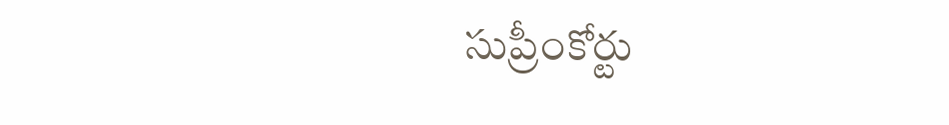సుప్రీంకోర్టు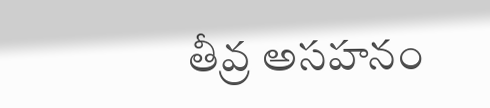తీవ్ర అసహనం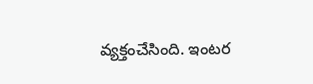వ్యక్తంచేసింది. ఇంటర